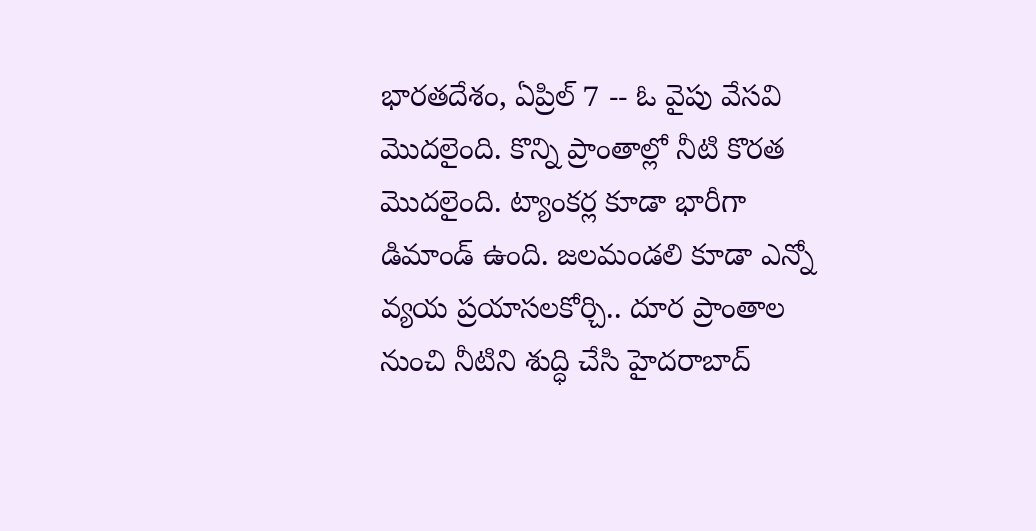భారతదేశం, ఏప్రిల్ 7 -- ఓ వైపు వేసవి మెుదలైంది. కొన్ని ప్రాంతాల్లో నీటి కొరత మెుదలైంది. ట్యాంకర్ల కూడా భారీగా డిమాండ్ ఉంది. జలమండలి కూడా ఎన్నో వ్యయ ప్రయాసలకోర్చి.. దూర ప్రాంతాల నుంచి నీటిని శుద్ధి చేసి హైదరాబాద్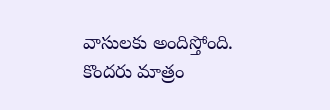వాసులకు అందిస్తోంది. కొందరు మాత్రం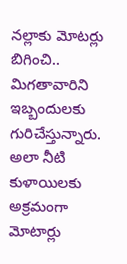నల్లాకు మోటర్లు బిగించి.. మిగతావారిని ఇబ్బందులకు గురిచేస్తున్నారు. అలా నీటి కుళాయిలకు అక్రమంగా మోటార్లు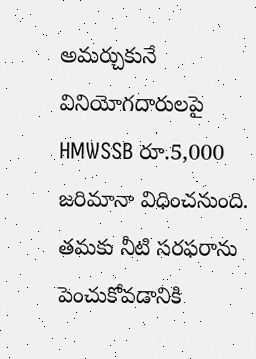అమర్చుకునే వినియోగదారులపై HMWSSB రూ.5,000 జరిమానా విధించనుంది.
తమకు నీటి సరఫరాను పెంచుకోవడానికి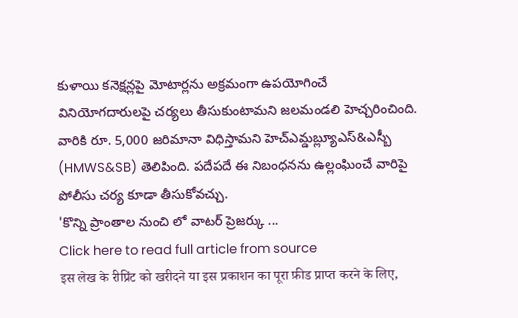కుళాయి కనెక్షన్లపై మోటార్లను అక్రమంగా ఉపయోగించే వినియోగదారులపై చర్యలు తీసుకుంటామని జలమండలి హెచ్చరించింది. వారికి రూ. 5,000 జరిమానా విధిస్తామని హెచ్ఎమ్డబ్ల్యూఎస్&ఎస్బీ (HMWS&SB) తెలిపింది. పదేపదే ఈ నిబంధనను ఉల్లంఘించే వారిపై పోలీసు చర్య కూడా తీసుకోవచ్చు.
'కొన్ని ప్రాంతాల నుంచి లో వాటర్ ప్రెజర్కు ...
Click here to read full article from source
इस लेख के रीप्रिंट को खरीदने या इस प्रकाशन का पूरा फ़ीड प्राप्त करने के लिए,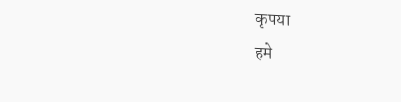कृपया
हमे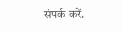संपर्क करें.